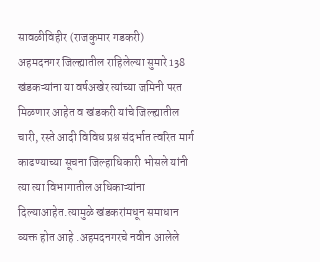सावळीविहीर (राजकुमार गडकरी)
अहमदनगर जिल्ह्यातील राहिलेल्या सुमारे 138 खंडकऱ्यांना या वर्षअखेर त्यांच्या जमिनी परत मिळणार आहेत व खंडकरी यांचे जिल्ह्यातील चारी, रस्ते आदी विविध प्रश्न संदर्भात त्वरित मार्ग काढण्याच्या सूचना जिल्हाधिकारी भोसले यांनी त्या त्या विभागातील अधिकाऱ्यांना दिल्याआहेत.त्यामुळे खंडकरांमधून समाधान व्यक्त होत आहे .अहमदनगरचे नवीन आलेले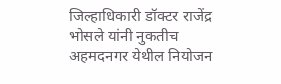जिल्हाधिकारी डॉक्टर राजेंद्र भोसले यांनी नुकतीच अहमदनगर येथील नियोजन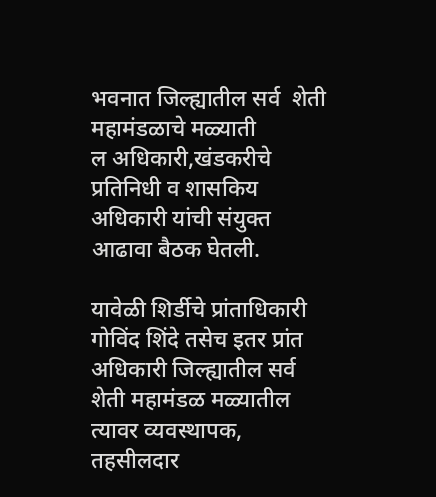भवनात जिल्ह्यातील सर्व  शेती महामंडळाचे मळ्याती
ल अधिकारी,खंडकरीचे प्रतिनिधी व शासकिय अधिकारी यांची संयुक्त आढावा बैठक घेतली.

यावेळी शिर्डीचे प्रांताधिकारी गोविंद शिंदे तसेच इतर प्रांत अधिकारी जिल्ह्यातील सर्व शेती महामंडळ मळ्यातील त्यावर व्यवस्थापक, तहसीलदार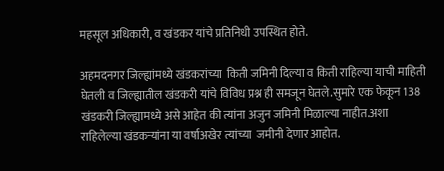महसूल अधिकारी, व खंडकर यांचे प्रतिनिधी उपस्थित होते.

अहमदनगर जिल्ह्यांमध्ये खंडकरांच्या  किती जमिनी दिल्या व किती राहिल्या याची माहिती घेतली व जिल्ह्यातील खंडकरी यांचे विविध प्रश्न ही समजून घेतले.सुमारे एक फेकून 138 खंडकरी जिल्ह्यामध्ये असे आहेत की त्यांना अजुन जमिनी मिळाल्या नाहीत.अशा राहिलेल्या खंडकऱ्यांना या वर्षाअखेर त्यांच्या  जमीनी देणार आहोत.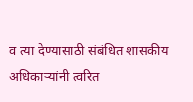व त्या देण्यासाठी संबंधित शासकीय अधिकाऱ्यांनी त्वरित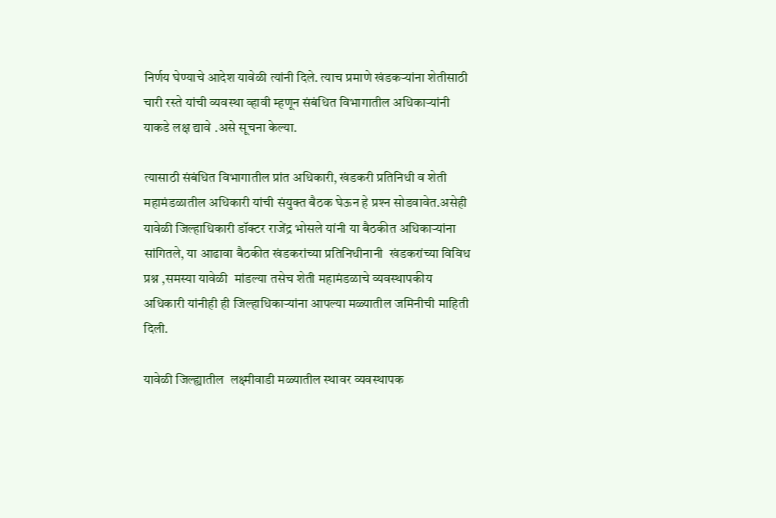निर्णय घेण्याचे आदेश यावेळी त्यांनी दिले. त्याच प्रमाणे खंडकऱ्यांना शेतीसाठी चारी रस्ते यांची व्यवस्था व्हावी म्हणून संबंधित विभागातील अधिकाऱ्यांनी याकडे लक्ष द्यावे .असे सूचना केल्या.

त्यासाठी संबंधित विभागातील प्रांत अधिकारी, खंडकरी प्रतिनिधी व शेती महामंडळातील अधिकारी यांची संयुक्त बैठक घेऊन हे प्रश्‍न सोडवावेत.असेही यावेळी जिल्हाधिकारी डॉक्टर राजेंद्र भोसले यांनी या बैठकीत अधिकाऱ्यांना सांगितले, या आढावा बैठकीत खंडकरांच्या प्रतिनिधीनानी  खंडकरांच्या विविध प्रश्न ,समस्या यावेळी  मांडल्या तसेच शेती महामंडळाचे व्यवस्थापकीय अधिकारी यांनीही ही जिल्हाधिकाऱ्यांना आपल्या मळ्यातील जमिनीची माहिती दिली.

यावेळी जिल्ह्यातील  लक्ष्मीवाडी मळ्यातील स्थावर व्यवस्थापक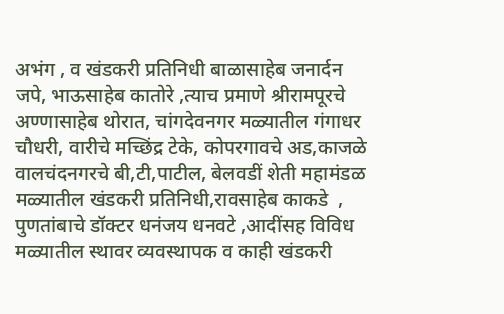अभंग , व खंडकरी प्रतिनिधी बाळासाहेब जनार्दन जपे, भाऊसाहेब कातोरे ,त्याच प्रमाणे श्रीरामपूरचे अण्णासाहेब थोरात, चांगदेवनगर मळ्यातील गंगाधर चौधरी, वारीचे मच्छिंद्र टेके, कोपरगावचे अड,काजळे वालचंदनगरचे बी,टी,पाटील, बेलवडीं शेती महामंडळ मळ्यातील खंडकरी प्रतिनिधी,रावसाहेब काकडे  , पुणतांबाचे डॉक्टर धनंजय धनवटे ,आदींसह विविध मळ्यातील स्थावर व्यवस्थापक व काही खंडकरी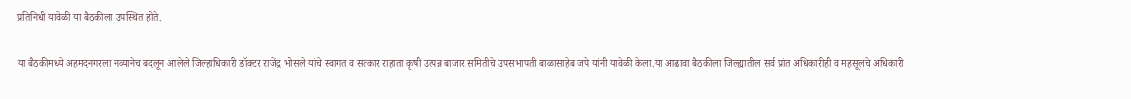प्रतिनिधी यावेळी या बैठकीला उपस्थित होते.

या बैठकीमध्ये अहमदनगरला नव्यानेच बदलून आलेले जिल्हाधिकारी डॉक्टर राजेंद्र भोसले यांचे स्वागत व सत्कार राहाता कृषी उत्पन्न बाजार समितीचे उपसभापती बाळासाहेब जपे यांनी यावेळी केला.या आढावा बैठकीला जिल्ह्यातील सर्व प्रांत अधिकारीही व महसूलचे अधिकारी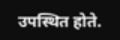उपस्थित होते.